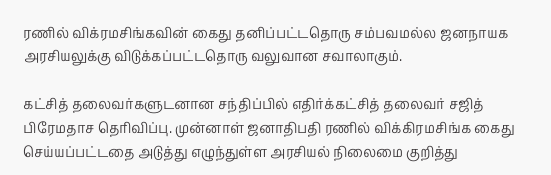ரணில் விக்ரமசிங்கவின் கைது தனிப்பட்டதொரு சம்பவமல்ல ஜனநாயக அரசியலுக்கு விடுக்கப்பட்டதொரு வலுவான சவாலாகும்.

கட்சித் தலைவர்களுடனான சந்திப்பில் எதிர்க்கட்சித் தலைவர் சஜித் பிரேமதாச தெரிவிப்பு. முன்னாள் ஜனாதிபதி ரணில் விக்கிரமசிங்க கைது செய்யப்பட்டதை அடுத்து எழுந்துள்ள அரசியல் நிலைமை குறித்து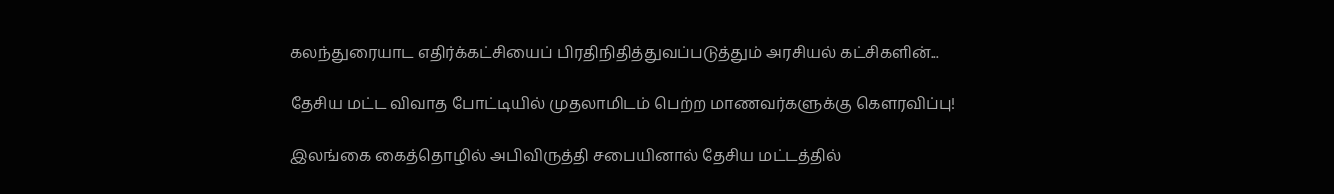கலந்துரையாட எதிர்க்கட்சியைப் பிரதிநிதித்துவப்படுத்தும் அரசியல் கட்சிகளின்...

தேசிய மட்ட விவாத போட்டியில் முதலாமிடம் பெற்ற மாணவர்களுக்கு கௌரவிப்பு!

இலங்கை கைத்தொழில் அபிவிருத்தி சபையினால் தேசிய மட்டத்தில்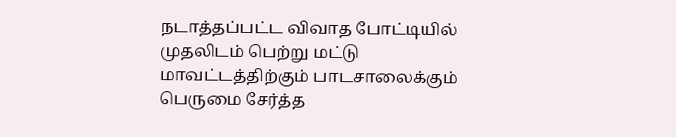நடாத்தப்பட்ட விவாத போட்டியில் முதலிடம் பெற்று மட்டு மாவட்டத்திற்கும் பாடசாலைக்கும் பெருமை சேர்த்த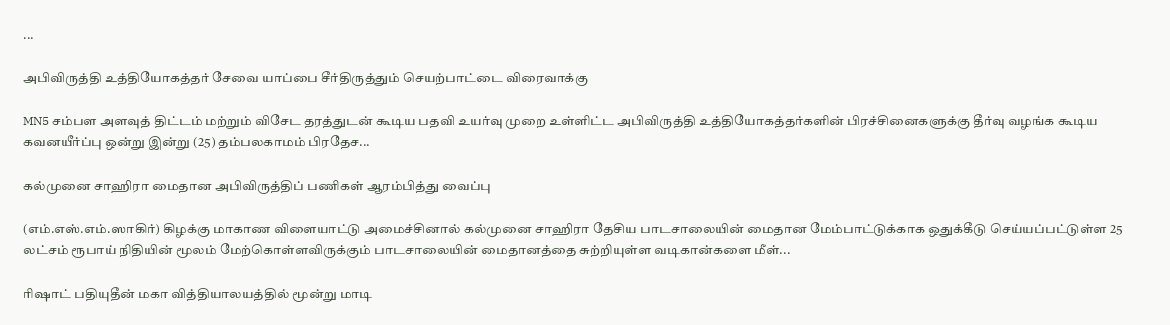...

அபிவிருத்தி உத்தியோகத்தர் சேவை யாப்பை சீர்திருத்தும் செயற்பாட்டை விரைவாக்கு

MN5 சம்பள அளவுத் திட்டம் மற்றும் விசேட தரத்துடன் கூடிய பதவி உயர்வு முறை உள்ளிட்ட அபிவிருத்தி உத்தியோகத்தர்களின் பிரச்சினைகளுக்கு தீர்வு வழங்க கூடிய கவனயீர்ப்பு ஒன்று இன்று (25) தம்பலகாமம் பிரதேச...

கல்முனை சாஹிரா மைதான அபிவிருத்திப் பணிகள் ஆரம்பித்து வைப்பு

(எம்.எஸ்.எம்.ஸாகிர்) கிழக்கு மாகாண விளையாட்டு அமைச்சினால் கல்முனை சாஹிரா தேசிய பாடசாலையின் மைதான மேம்பாட்டுக்காக ஒதுக்கீடு செய்யப்பட்டுள்ள 25 லட்சம் ரூபாய் நிதியின் மூலம் மேற்கொள்ளவிருக்கும் பாடசாலையின் மைதானத்தை சுற்றியுள்ள வடிகான்களை மீள்...

ரிஷாட் பதியுதீன் மகா வித்தியாலயத்தில் மூன்று மாடி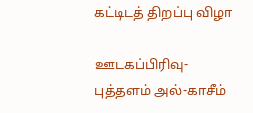கட்டிடத் திறப்பு விழா

ஊடகப்பிரிவு- புத்தளம் அல்-காசீம்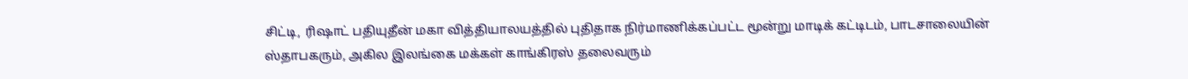சிட்டி, ரிஷாட் பதியுதீன் மகா வித்தியாலயத்தில் புதிதாக நிர்மாணிக்கப்பட்ட மூன்று மாடிக் கட்டிடம், பாடசாலையின் ஸ்தாபகரும், அகில இலங்கை மக்கள் காங்கிரஸ் தலைவரும்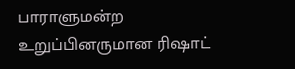பாராளுமன்ற உறுப்பினருமான ரிஷாட்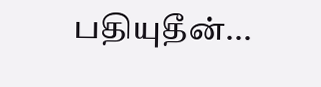பதியுதீன்...